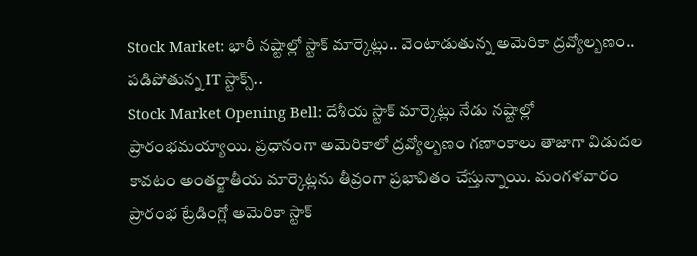Stock Market: భారీ నష్టాల్లో స్టాక్ మార్కెట్లు.. వెంటాడుతున్న అమెరికా ద్రవ్యోల్బణం.. పడిపోతున్న IT స్టాక్స్..
Stock Market Opening Bell: దేశీయ స్టాక్ మార్కెట్లు నేడు నష్టాల్లో ప్రారంభమయ్యాయి. ప్రధానంగా అమెరికాలో ద్రవ్యోల్బణం గణాంకాలు తాజాగా విడుదల కావటం అంతర్జాతీయ మార్కెట్లను తీవ్రంగా ప్రభావితం చేస్తున్నాయి. మంగళవారం ప్రారంభ ట్రేడింగ్లో అమెరికా స్టాక్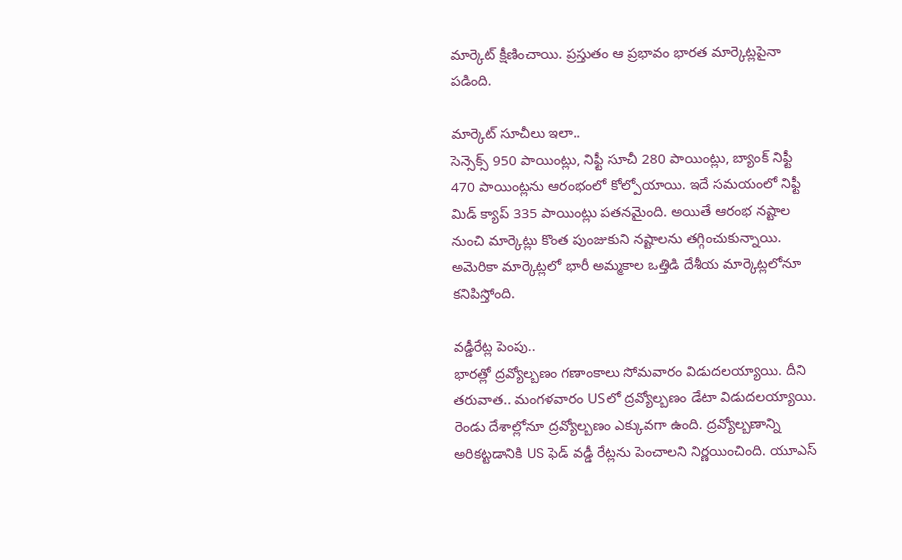మార్కెట్ క్షీణించాయి. ప్రస్తుతం ఆ ప్రభావం భారత మార్కెట్లపైనా పడింది.

మార్కెట్ సూచీలు ఇలా..
సెన్సెక్స్ 950 పాయింట్లు, నిఫ్టీ సూచీ 280 పాయింట్లు, బ్యాంక్ నిఫ్టీ 470 పాయింట్లను ఆరంభంలో కోల్పోయాయి. ఇదే సమయంలో నిఫ్టీ మిడ్ క్యాప్ 335 పాయింట్లు పతనమైంది. అయితే ఆరంభ నష్టాల నుంచి మార్కెట్లు కొంత పుంజుకుని నష్టాలను తగ్గించుకున్నాయి. అమెరికా మార్కెట్లలో భారీ అమ్మకాల ఒత్తిడి దేశీయ మార్కెట్లలోనూ కనిపిస్తోంది.

వడ్డీరేట్ల పెంపు..
భారత్లో ద్రవ్యోల్బణం గణాంకాలు సోమవారం విడుదలయ్యాయి. దీని తరువాత.. మంగళవారం USలో ద్రవ్యోల్బణం డేటా విడుదలయ్యాయి. రెండు దేశాల్లోనూ ద్రవ్యోల్బణం ఎక్కువగా ఉంది. ద్రవ్యోల్బణాన్ని అరికట్టడానికి US ఫెడ్ వడ్డీ రేట్లను పెంచాలని నిర్ణయించింది. యూఎస్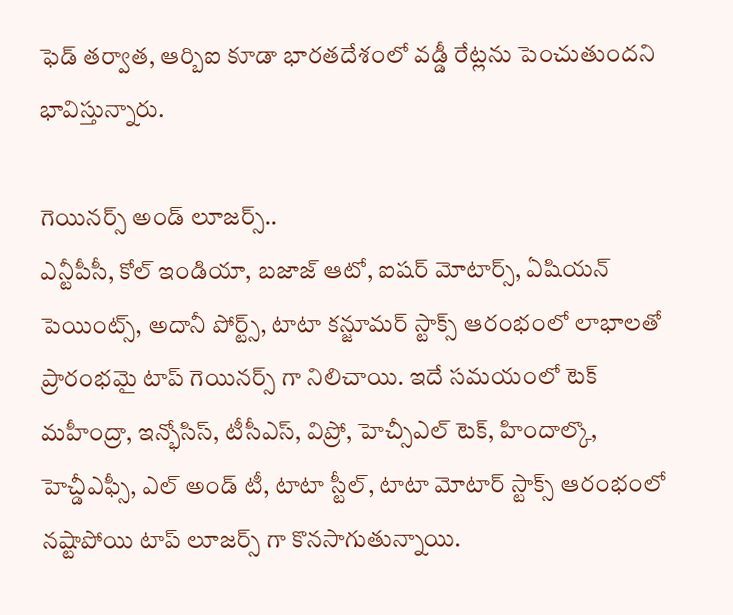ఫెడ్ తర్వాత, ఆర్బిఐ కూడా భారతదేశంలో వడ్డీ రేట్లను పెంచుతుందని భావిస్తున్నారు.

గెయినర్స్ అండ్ లూజర్స్..
ఎన్టీపీసీ, కోల్ ఇండియా, బజాజ్ ఆటో, ఐషర్ మోటార్స్, ఏషియన్ పెయింట్స్, అదానీ పోర్ట్స్, టాటా కన్జూమర్ స్టాక్స్ ఆరంభంలో లాభాలతో ప్రారంభమై టాప్ గెయినర్స్ గా నిలిచాయి. ఇదే సమయంలో టెక్ మహీంద్రా, ఇన్భోసిస్, టీసీఎస్, విప్రో, హెచ్సీఎల్ టెక్, హిందాల్కొ, హెచ్డీఎఫ్సీ, ఎల్ అండ్ టీ, టాటా స్టీల్, టాటా మోటార్ స్టాక్స్ ఆరంభంలో నష్టాపోయి టాప్ లూజర్స్ గా కొనసాగుతున్నాయి.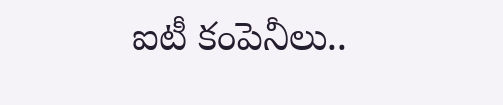ఐటీ కంపెనీలు..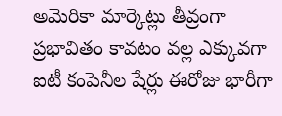అమెరికా మార్కెట్లు తీవ్రంగా ప్రభావితం కావటం వల్ల ఎక్కువగా ఐటీ కంపెనీల షేర్లు ఈరోజు భారీగా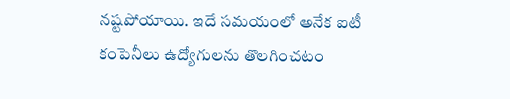నష్టపోయాయి. ఇదే సమయంలో అనేక ఐటీ కంపెనీలు ఉద్యోగులను తొలగించటం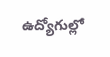ఉద్యోగుల్లో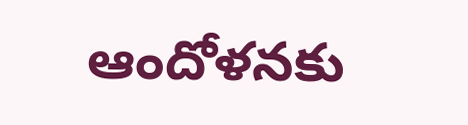ఆందోళనకు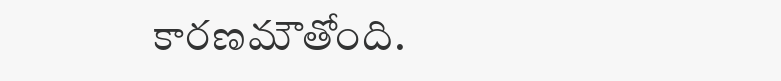కారణమౌతోంది.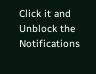Click it and Unblock the Notifications